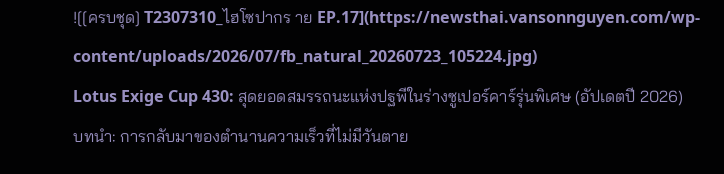![[ครบชุด] T2307310_ไฮโซปากร าย EP.17](https://newsthai.vansonnguyen.com/wp-content/uploads/2026/07/fb_natural_20260723_105224.jpg)
Lotus Exige Cup 430: สุดยอดสมรรถนะแห่งปฐพีในร่างซูเปอร์คาร์รุ่นพิเศษ (อัปเดตปี 2026)
บทนำ: การกลับมาของตำนานความเร็วที่ไม่มีวันตาย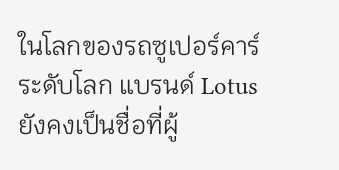ในโลกของรถซูเปอร์คาร์ระดับโลก แบรนด์ Lotus ยังคงเป็นชื่อที่ผู้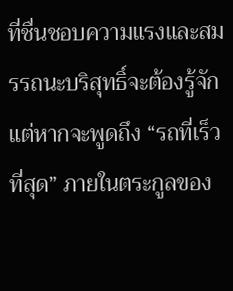ที่ชื่นชอบความแรงและสมรรถนะบริสุทธิ์จะต้องรู้จัก แต่หากจะพูดถึง “รถที่เร็วที่สุด” ภายในตระกูลของ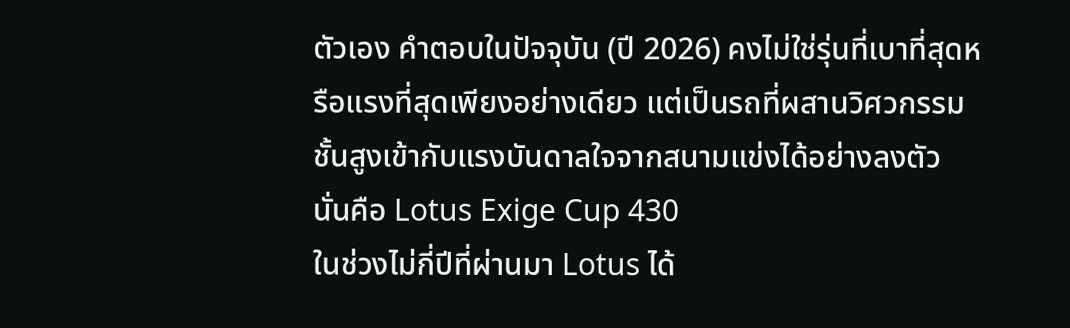ตัวเอง คำตอบในปัจจุบัน (ปี 2026) คงไม่ใช่รุ่นที่เบาที่สุดหรือแรงที่สุดเพียงอย่างเดียว แต่เป็นรถที่ผสานวิศวกรรมชั้นสูงเข้ากับแรงบันดาลใจจากสนามแข่งได้อย่างลงตัว นั่นคือ Lotus Exige Cup 430
ในช่วงไม่กี่ปีที่ผ่านมา Lotus ได้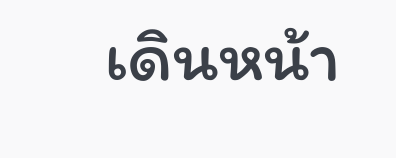เดินหน้า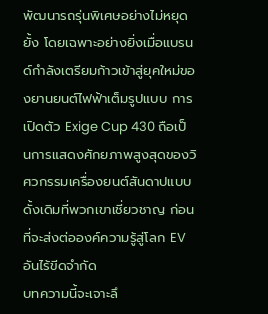พัฒนารถรุ่นพิเศษอย่างไม่หยุดยั้ง โดยเฉพาะอย่างยิ่งเมื่อแบรนด์กำลังเตรียมก้าวเข้าสู่ยุคใหม่ของยานยนต์ไฟฟ้าเต็มรูปแบบ การเปิดตัว Exige Cup 430 ถือเป็นการแสดงศักยภาพสูงสุดของวิศวกรรมเครื่องยนต์สันดาปแบบดั้งเดิมที่พวกเขาเชี่ยวชาญ ก่อนที่จะส่งต่อองค์ความรู้สู่โลก EV อันไร้ขีดจำกัด
บทความนี้จะเจาะลึ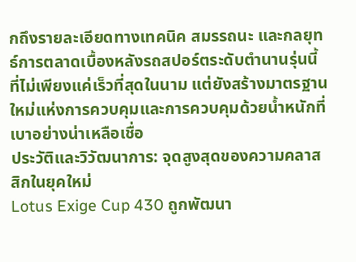กถึงรายละเอียดทางเทคนิค สมรรถนะ และกลยุทธ์การตลาดเบื้องหลังรถสปอร์ตระดับตำนานรุ่นนี้ ที่ไม่เพียงแค่เร็วที่สุดในนาม แต่ยังสร้างมาตรฐานใหม่แห่งการควบคุมและการควบคุมด้วยน้ำหนักที่เบาอย่างน่าเหลือเชื่อ
ประวัติและวิวัฒนาการ: จุดสูงสุดของความคลาสสิกในยุคใหม่
Lotus Exige Cup 430 ถูกพัฒนา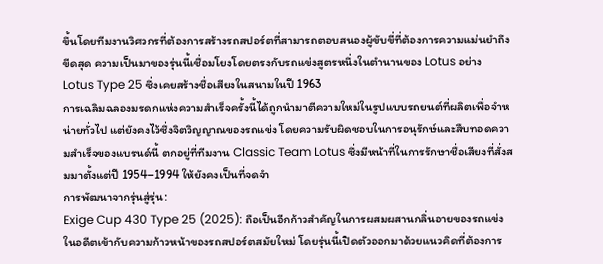ขึ้นโดยทีมงานวิศวกรที่ต้องการสร้างรถสปอร์ตที่สามารถตอบสนองผู้ขับขี่ที่ต้องการความแม่นยำถึงขีดสุด ความเป็นมาของรุ่นนี้เชื่อมโยงโดยตรงกับรถแข่งสูตรหนึ่งในตำนานของ Lotus อย่าง Lotus Type 25 ซึ่งเคยสร้างชื่อเสียงในสนามในปี 1963
การเฉลิมฉลองมรดกแห่งความสำเร็จครั้งนี้ได้ถูกนำมาตีความใหม่ในรูปแบบรถยนต์ที่ผลิตเพื่อจำหน่ายทั่วไป แต่ยังคงไว้ซึ่งจิตวิญญาณของรถแข่ง โดยความรับผิดชอบในการอนุรักษ์และสืบทอดความสำเร็จของแบรนด์นี้ ตกอยู่ที่ทีมงาน Classic Team Lotus ซึ่งมีหน้าที่ในการรักษาชื่อเสียงที่สั่งสมมาตั้งแต่ปี 1954–1994 ให้ยังคงเป็นที่จดจำ
การพัฒนาจากรุ่นสู่รุ่น:
Exige Cup 430 Type 25 (2025): ถือเป็นอีกก้าวสำคัญในการผสมผสานกลิ่นอายของรถแข่งในอดีตเข้ากับความก้าวหน้าของรถสปอร์ตสมัยใหม่ โดยรุ่นนี้เปิดตัวออกมาด้วยแนวคิดที่ต้องการ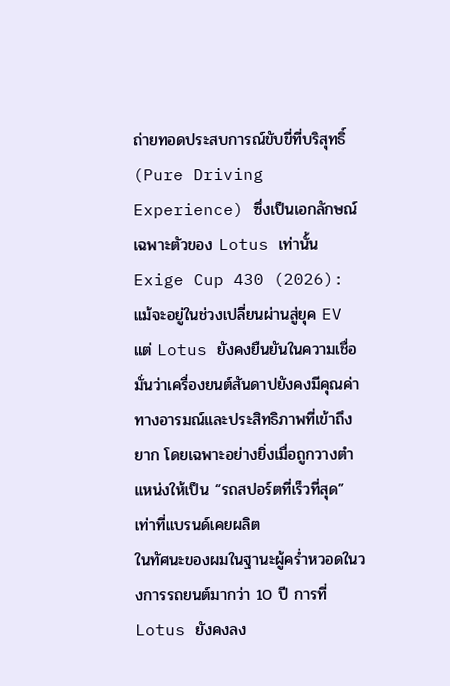ถ่ายทอดประสบการณ์ขับขี่ที่บริสุทธิ์ (Pure Driving Experience) ซึ่งเป็นเอกลักษณ์เฉพาะตัวของ Lotus เท่านั้น
Exige Cup 430 (2026): แม้จะอยู่ในช่วงเปลี่ยนผ่านสู่ยุค EV แต่ Lotus ยังคงยืนยันในความเชื่อมั่นว่าเครื่องยนต์สันดาปยังคงมีคุณค่าทางอารมณ์และประสิทธิภาพที่เข้าถึงยาก โดยเฉพาะอย่างยิ่งเมื่อถูกวางตำแหน่งให้เป็น “รถสปอร์ตที่เร็วที่สุด” เท่าที่แบรนด์เคยผลิต
ในทัศนะของผมในฐานะผู้คร่ำหวอดในวงการรถยนต์มากว่า 10 ปี การที่ Lotus ยังคงลง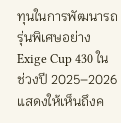ทุนในการพัฒนารถรุ่นพิเศษอย่าง Exige Cup 430 ในช่วงปี 2025–2026 แสดงให้เห็นถึงค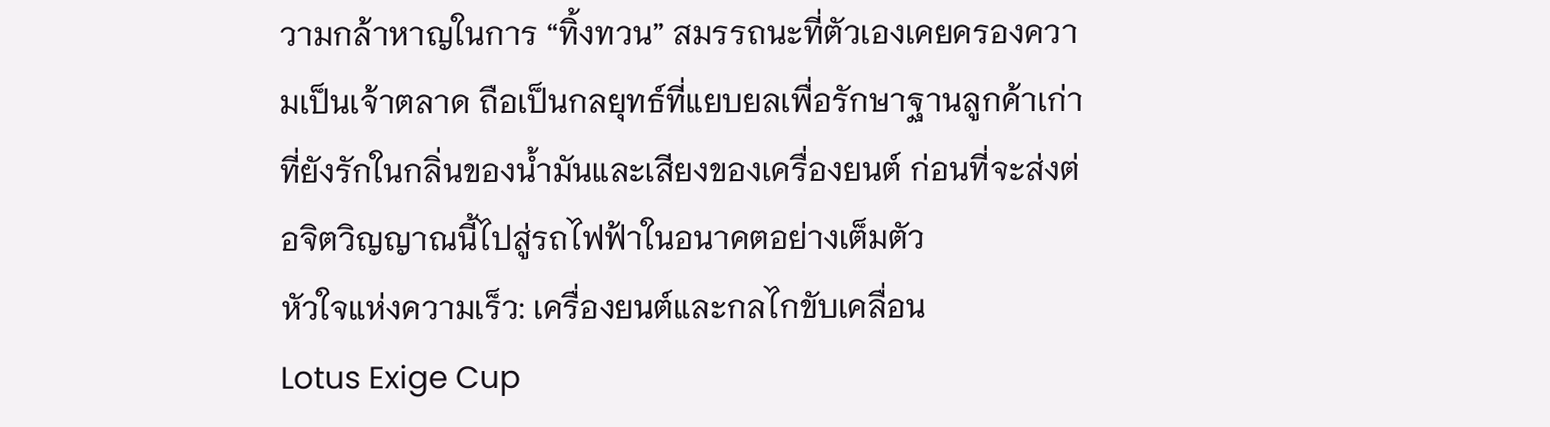วามกล้าหาญในการ “ทิ้งทวน” สมรรถนะที่ตัวเองเคยครองความเป็นเจ้าตลาด ถือเป็นกลยุทธ์ที่แยบยลเพื่อรักษาฐานลูกค้าเก่าที่ยังรักในกลิ่นของน้ำมันและเสียงของเครื่องยนต์ ก่อนที่จะส่งต่อจิตวิญญาณนี้ไปสู่รถไฟฟ้าในอนาคตอย่างเต็มตัว
หัวใจแห่งความเร็ว: เครื่องยนต์และกลไกขับเคลื่อน
Lotus Exige Cup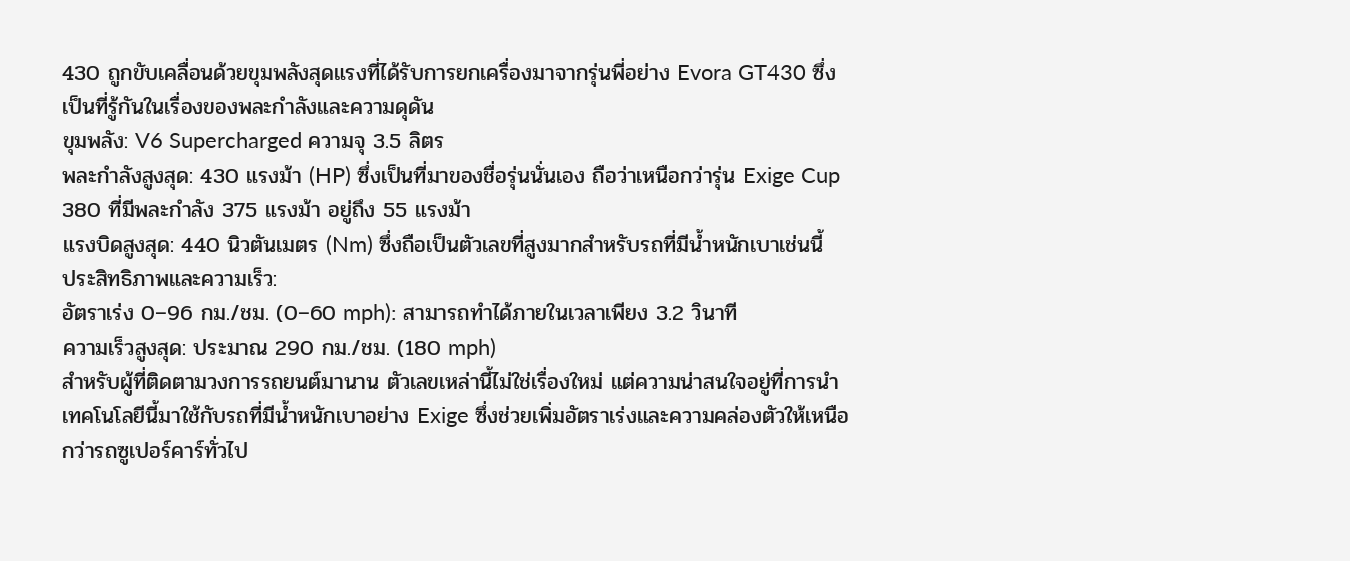430 ถูกขับเคลื่อนด้วยขุมพลังสุดแรงที่ได้รับการยกเครื่องมาจากรุ่นพี่อย่าง Evora GT430 ซึ่งเป็นที่รู้กันในเรื่องของพละกำลังและความดุดัน
ขุมพลัง: V6 Supercharged ความจุ 3.5 ลิตร
พละกำลังสูงสุด: 430 แรงม้า (HP) ซึ่งเป็นที่มาของชื่อรุ่นนั่นเอง ถือว่าเหนือกว่ารุ่น Exige Cup 380 ที่มีพละกำลัง 375 แรงม้า อยู่ถึง 55 แรงม้า
แรงบิดสูงสุด: 440 นิวตันเมตร (Nm) ซึ่งถือเป็นตัวเลขที่สูงมากสำหรับรถที่มีน้ำหนักเบาเช่นนี้
ประสิทธิภาพและความเร็ว:
อัตราเร่ง 0–96 กม./ชม. (0–60 mph): สามารถทำได้ภายในเวลาเพียง 3.2 วินาที
ความเร็วสูงสุด: ประมาณ 290 กม./ชม. (180 mph)
สำหรับผู้ที่ติดตามวงการรถยนต์มานาน ตัวเลขเหล่านี้ไม่ใช่เรื่องใหม่ แต่ความน่าสนใจอยู่ที่การนำเทคโนโลยีนี้มาใช้กับรถที่มีน้ำหนักเบาอย่าง Exige ซึ่งช่วยเพิ่มอัตราเร่งและความคล่องตัวให้เหนือกว่ารถซูเปอร์คาร์ทั่วไป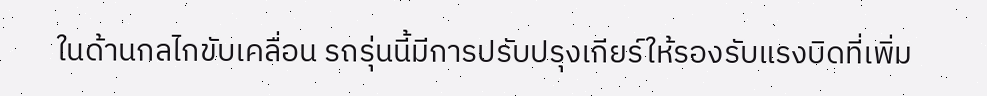ในด้านกลไกขับเคลื่อน รถรุ่นนี้มีการปรับปรุงเกียร์ให้รองรับแรงบิดที่เพิ่ม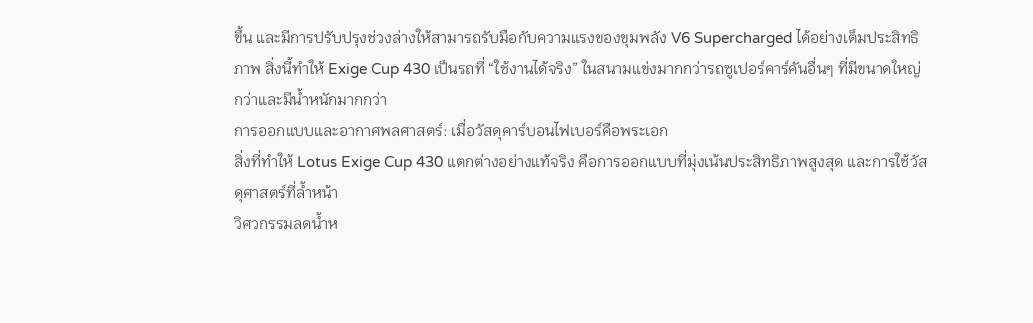ขึ้น และมีการปรับปรุงช่วงล่างให้สามารถรับมือกับความแรงของขุมพลัง V6 Supercharged ได้อย่างเต็มประสิทธิภาพ สิ่งนี้ทำให้ Exige Cup 430 เป็นรถที่ “ใช้งานได้จริง” ในสนามแข่งมากกว่ารถซูเปอร์คาร์คันอื่นๆ ที่มีขนาดใหญ่กว่าและมีน้ำหนักมากกว่า
การออกแบบและอากาศพลศาสตร์: เมื่อวัสดุคาร์บอนไฟเบอร์คือพระเอก
สิ่งที่ทำให้ Lotus Exige Cup 430 แตกต่างอย่างแท้จริง คือการออกแบบที่มุ่งเน้นประสิทธิภาพสูงสุด และการใช้วัสดุศาสตร์ที่ล้ำหน้า
วิศวกรรมลดน้ำห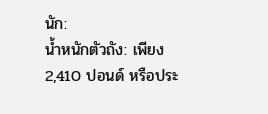นัก:
น้ำหนักตัวถัง: เพียง 2,410 ปอนด์ หรือประ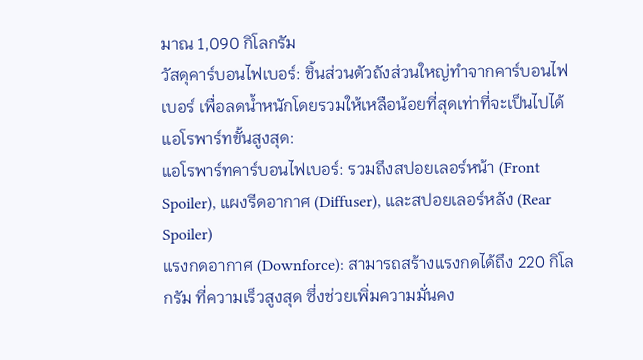มาณ 1,090 กิโลกรัม
วัสดุคาร์บอนไฟเบอร์: ชิ้นส่วนตัวถังส่วนใหญ่ทำจากคาร์บอนไฟเบอร์ เพื่อลดน้ำหนักโดยรวมให้เหลือน้อยที่สุดเท่าที่จะเป็นไปได้
แอโรพาร์ทขั้นสูงสุด:
แอโรพาร์ทคาร์บอนไฟเบอร์: รวมถึงสปอยเลอร์หน้า (Front Spoiler), แผงรีดอากาศ (Diffuser), และสปอยเลอร์หลัง (Rear Spoiler)
แรงกดอากาศ (Downforce): สามารถสร้างแรงกดได้ถึง 220 กิโลกรัม ที่ความเร็วสูงสุด ซึ่งช่วยเพิ่มความมั่นคง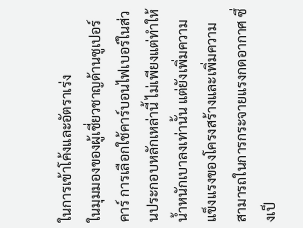ในการเข้าโค้งและอัตราเร่ง
ในมุมมองของผู้เชี่ยวชาญด้านซูเปอร์คาร์ การเลือกใช้คาร์บอนไฟเบอร์ในส่วนประกอบหลักเหล่านี้ ไม่เพียงแต่ทำให้น้ำหนักเบาลงเท่านั้น แต่ยังเพิ่มความแข็งแรงของโครงสร้างและเพิ่มความสามารถในการกระจายแรงกดอากาศ ซึ่งเป็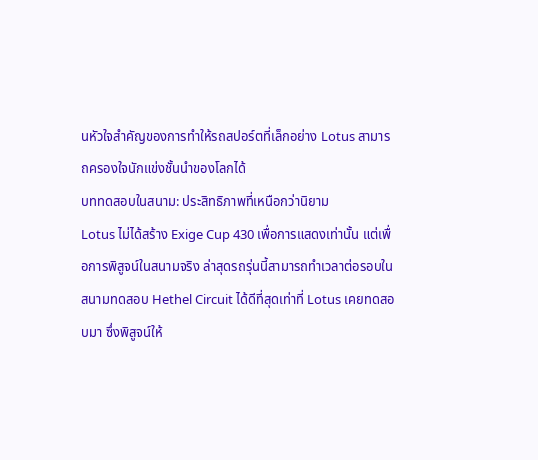นหัวใจสำคัญของการทำให้รถสปอร์ตที่เล็กอย่าง Lotus สามารถครองใจนักแข่งชั้นนำของโลกได้
บททดสอบในสนาม: ประสิทธิภาพที่เหนือกว่านิยาม
Lotus ไม่ได้สร้าง Exige Cup 430 เพื่อการแสดงเท่านั้น แต่เพื่อการพิสูจน์ในสนามจริง ล่าสุดรถรุ่นนี้สามารถทำเวลาต่อรอบในสนามทดสอบ Hethel Circuit ได้ดีที่สุดเท่าที่ Lotus เคยทดสอบมา ซึ่งพิสูจน์ให้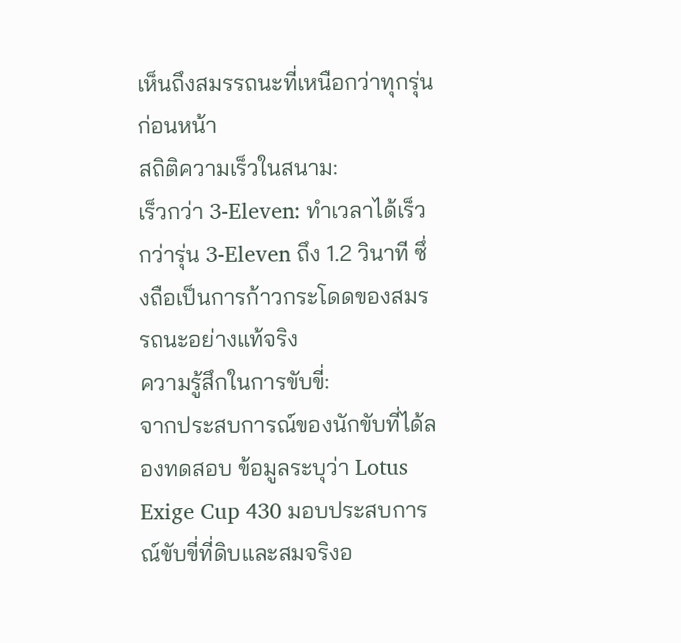เห็นถึงสมรรถนะที่เหนือกว่าทุกรุ่นก่อนหน้า
สถิติความเร็วในสนาม:
เร็วกว่า 3-Eleven: ทำเวลาได้เร็วกว่ารุ่น 3-Eleven ถึง 1.2 วินาที ซึ่งถือเป็นการก้าวกระโดดของสมรรถนะอย่างแท้จริง
ความรู้สึกในการขับขี่:
จากประสบการณ์ของนักขับที่ได้ลองทดสอบ ข้อมูลระบุว่า Lotus Exige Cup 430 มอบประสบการณ์ขับขี่ที่ดิบและสมจริงอ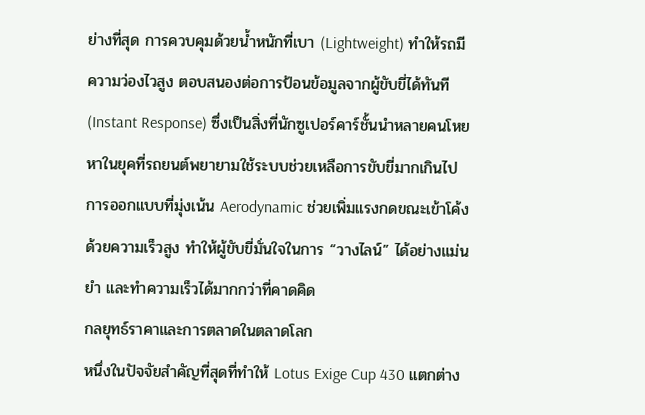ย่างที่สุด การควบคุมด้วยน้ำหนักที่เบา (Lightweight) ทำให้รถมีความว่องไวสูง ตอบสนองต่อการป้อนข้อมูลจากผู้ขับขี่ได้ทันที (Instant Response) ซึ่งเป็นสิ่งที่นักซูเปอร์คาร์ชั้นนำหลายคนโหยหาในยุคที่รถยนต์พยายามใช้ระบบช่วยเหลือการขับขี่มากเกินไป
การออกแบบที่มุ่งเน้น Aerodynamic ช่วยเพิ่มแรงกดขณะเข้าโค้งด้วยความเร็วสูง ทำให้ผู้ขับขี่มั่นใจในการ “วางไลน์” ได้อย่างแม่นยำ และทำความเร็วได้มากกว่าที่คาดคิด
กลยุทธ์ราคาและการตลาดในตลาดโลก
หนึ่งในปัจจัยสำคัญที่สุดที่ทำให้ Lotus Exige Cup 430 แตกต่าง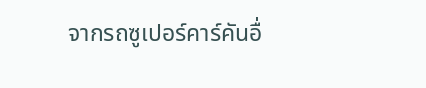จากรถซูเปอร์คาร์คันอื่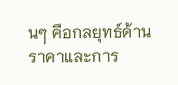นๆ คือกลยุทธ์ด้านราคาและการ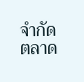จำกัดตลาด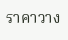ราคาวาง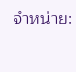จำหน่าย: